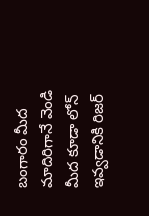బంగారం మీద మాదిరిగానే వెండి మీద కూడా లోన్ ఇవ్వడానికి రిజర్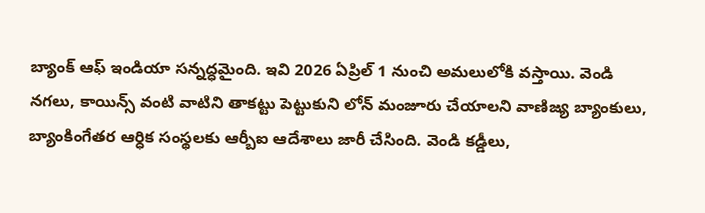బ్యాంక్ ఆఫ్ ఇండియా సన్నద్ధమైంది. ఇవి 2026 ఏప్రిల్ 1 నుంచి అమలులోకి వస్తాయి. వెండి నగలు, కాయిన్స్ వంటి వాటిని తాకట్టు పెట్టుకుని లోన్ మంజూరు చేయాలని వాణిజ్య బ్యాంకులు, బ్యాంకింగేతర ఆర్ధిక సంస్థలకు ఆర్బీఐ ఆదేశాలు జారీ చేసింది. వెండి కడ్డీలు,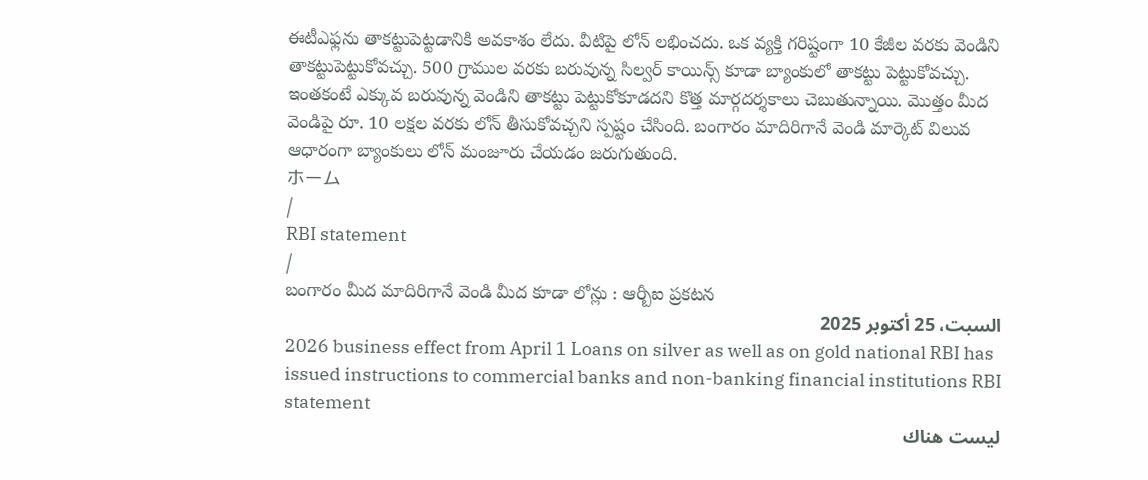ఈటీఎఫ్లను తాకట్టుపెట్టడానికి అవకాశం లేదు. వీటిపై లోన్ లభించదు. ఒక వ్యక్తి గరిష్టంగా 10 కేజీల వరకు వెండిని తాకట్టుపెట్టుకోవచ్చు. 500 గ్రాముల వరకు బరువున్న సిల్వర్ కాయిన్స్ కూడా బ్యాంకులో తాకట్టు పెట్టుకోవచ్చు. ఇంతకంటే ఎక్కువ బరువున్న వెండిని తాకట్టు పెట్టుకోకూడదని కొత్త మార్గదర్శకాలు చెబుతున్నాయి. మొత్తం మీద వెండిపై రూ. 10 లక్షల వరకు లోన్ తీసుకోవచ్చని స్పష్టం చేసింది. బంగారం మాదిరిగానే వెండి మార్కెట్ విలువ ఆధారంగా బ్యాంకులు లోన్ మంజూరు చేయడం జరుగుతుంది.
ホーム
/
RBI statement
/
బంగారం మీద మాదిరిగానే వెండి మీద కూడా లోన్లు : ఆర్బీఐ ప్రకటన
السبت، 25 أكتوبر 2025
2026 business effect from April 1 Loans on silver as well as on gold national RBI has issued instructions to commercial banks and non-banking financial institutions RBI statement
ليست هناك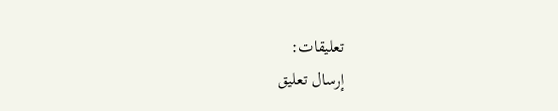تعليقات:
إرسال تعليق